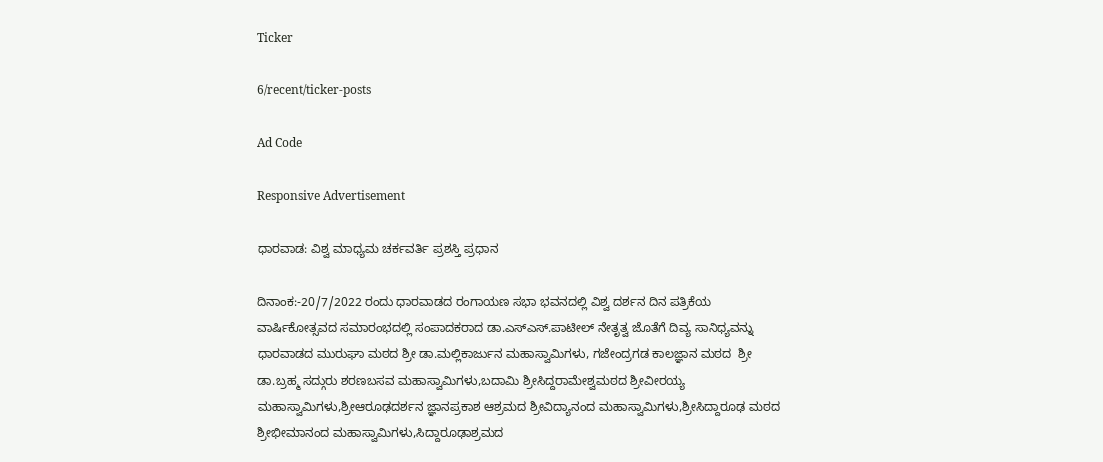Ticker

6/recent/ticker-posts

Ad Code

Responsive Advertisement

ಧಾರವಾಡ: ವಿಶ್ವ ಮಾಧ್ಯಮ ಚರ್ಕವರ್ತಿ ಪ್ರಶಸ್ತಿ ಪ್ರಧಾನ

ದಿನಾಂಕ:-20/7/2022 ರಂದು ಧಾರವಾಡದ ರಂಗಾಯಣ ಸಭಾ ಭವನದಲ್ಲಿ ವಿಶ್ವ ದರ್ಶನ ದಿನ ಪತ್ರಿಕೆಯ ವಾರ್ಷಿಕೋತ್ಸವದ ಸಮಾರಂಭದಲ್ಲಿ ಸಂಪಾದಕರಾದ ಡಾ.ಎಸ್ಎಸ್.ಪಾಟೀಲ್ ನೇತೃತ್ವ ಜೊತೆಗೆ ದಿವ್ಯ ಸಾನಿಧ್ಯವನ್ನು ಧಾರವಾಡದ ಮುರುಘಾ ಮಠದ ಶ್ರೀ ಡಾ.ಮಲ್ಲಿಕಾರ್ಜುನ ಮಹಾಸ್ವಾಮಿಗಳು, ಗಜೇಂದ್ರಗಡ ಕಾಲಜ್ಞಾನ ಮಠದ  ಶ್ರೀ ಡಾ.ಬ್ರಹ್ಮ ಸದ್ಗುರು ಶರಣಬಸವ ಮಹಾಸ್ವಾಮಿಗಳು,ಬದಾಮಿ ಶ್ರೀಸಿದ್ದರಾಮೇಶ್ವಮಠದ ಶ್ರೀವೀರಯ್ಯ ಮಹಾಸ್ವಾಮಿಗಳು,ಶ್ರೀಆರೂಢದರ್ಶನ ಜ್ಞಾನಪ್ರಕಾಶ ಆಶ್ರಮದ ಶ್ರೀವಿದ್ಯಾನಂದ ಮಹಾಸ್ವಾಮಿಗಳು,ಶ್ರೀಸಿದ್ದಾರೂಢ ಮಠದ ಶ್ರೀಭೀಮಾನಂದ ಮಹಾಸ್ವಾಮಿಗಳು,ಸಿದ್ದಾರೂಢಾಶ್ರಮದ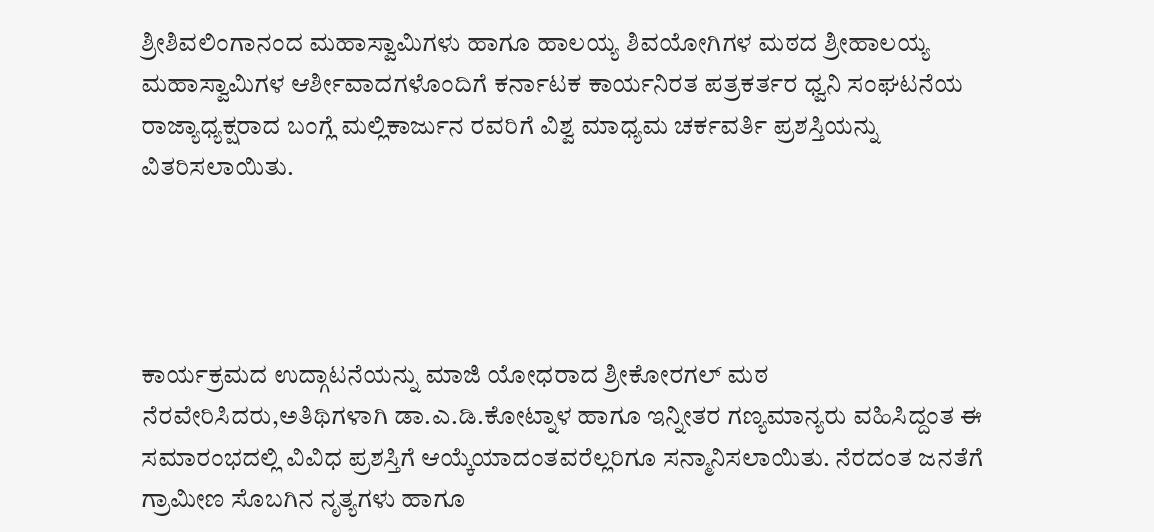ಶ್ರೀಶಿವಲಿಂಗಾನಂದ ಮಹಾಸ್ವಾಮಿಗಳು ಹಾಗೂ ಹಾಲಯ್ಯ ಶಿವಯೋಗಿಗಳ‌ ಮಠದ ಶ್ರೀಹಾಲಯ್ಯ ಮಹಾಸ್ವಾಮಿಗಳ ಆರ್ಶೀವಾದಗಳೊಂದಿಗೆ ಕರ್ನಾಟಕ ಕಾರ್ಯನಿರತ ಪತ್ರಕರ್ತರ ಧ್ವನಿ ಸಂಘಟನೆಯ ರಾಜ್ಯಾಧ್ಯಕ್ಷರಾದ ಬಂಗ್ಲೆ ಮಲ್ಲಿಕಾರ್ಜುನ ರವರಿಗೆ ವಿಶ್ವ ಮಾಧ್ಯಮ ಚರ್ಕವರ್ತಿ ಪ್ರಶಸ್ತಿಯನ್ನು ವಿತರಿಸಲಾಯಿತು.




ಕಾರ್ಯಕ್ರಮದ ಉದ್ಗಾಟನೆಯನ್ನು ಮಾಜಿ ಯೋಧರಾದ ಶ್ರೀಕೋರಗಲ್ ಮಠ ನೆರವೇರಿಸಿದರು,ಅತಿಥಿಗಳಾಗಿ ಡಾ.ಎ.ಡಿ.ಕೋಟ್ನಾಳ ಹಾಗೂ ಇನ್ನೀತರ ಗಣ್ಯಮಾನ್ಯರು ವಹಿಸಿದ್ದಂತ ಈ ಸಮಾರಂಭದಲ್ಲಿ ವಿವಿಧ ಪ್ರಶಸ್ತಿಗೆ ಆಯ್ಕೆಯಾದಂತವರೆಲ್ಲರಿಗೂ ಸನ್ಮಾನಿಸಲಾಯಿತು. ನೆರದಂತ ಜನತೆಗೆ ಗ್ರಾಮೀಣ ಸೊಬಗಿನ ನೃತ್ಯಗಳು ಹಾಗೂ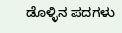ಡೊಳ್ಳಿನ ಪದಗಳು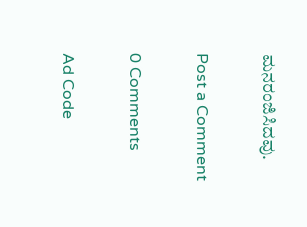ಮನರಂಜಿಸಿದವು.

Post a Comment

0 Comments

Ad Code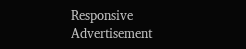Responsive Advertisement